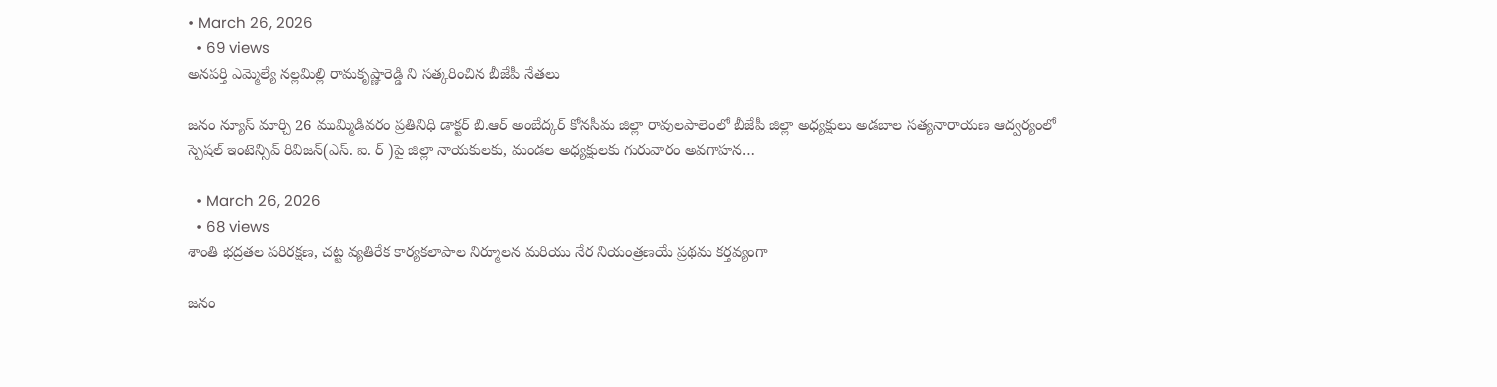• March 26, 2026
  • 69 views
అనపర్తి ఎమ్మెల్యే నల్లమిల్లి రామకృష్ణారెడ్డి ని సత్కరించిన బీజేపీ నేతలు

జనం న్యూస్ మార్చి 26 ముమ్మిడివరం ప్రతినిధి డాక్టర్ బి.ఆర్ అంబేద్కర్ కోనసీమ జిల్లా రావులపాలెంలో బీజేపీ జిల్లా అధ్యక్షులు అడబాల సత్యనారాయణ ఆద్వర్యంలో స్పెషల్ ఇంటెన్సివ్ రివిజన్(ఎస్. ఐ. ర్ )పై జిల్లా నాయకులకు, మండల అధ్యక్షులకు గురువారం అవగాహన…

  • March 26, 2026
  • 68 views
శాంతి భద్రతల పరిరక్షణ, చట్ట వ్యతిరేక కార్యకలాపాల నిర్మూలన మరియు నేర నియంత్రణయే ప్రథమ కర్తవ్యంగా

జనం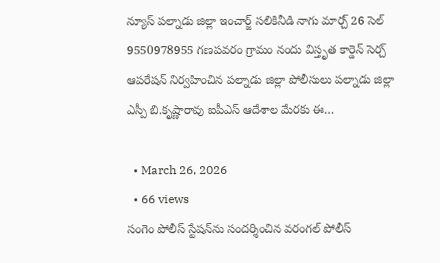న్యూస్ పల్నాడు జిల్లా ఇంచార్జ్ సలికినీడి నాగు మార్చ్ 26 సెల్ 9550978955 గణపవరం గ్రామం నందు విస్తృత కార్డెన్ సెర్చ్ ఆపరేషన్ నిర్వహించిన పల్నాడు జిల్లా పోలీసులు పల్నాడు జిల్లా ఎస్పీ బి.కృష్ణారావు ఐపీఎస్ ఆదేశాల మేరకు ఈ…

  • March 26, 2026
  • 66 views
సంగెం పోలీస్ స్టేషన్‌ను సందర్శించిన వరంగల్ పోలీస్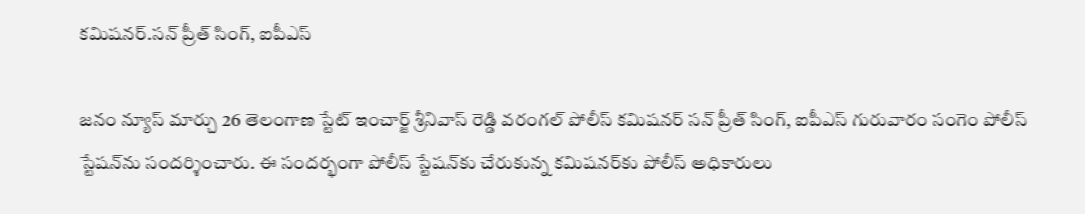కమిషనర్.సన్ ప్రీత్ సింగ్, ఐపీఎస్

జనం న్యూస్ మార్చు 26 తెలంగాణ స్టేట్ ఇంచార్జ్ శ్రీనివాస్ రెడ్డి వరంగల్ పోలీస్ కమిషనర్ సన్ ప్రీత్ సింగ్, ఐపీఎస్ గురువారం సంగెం పోలీస్ స్టేషన్‌ను సందర్శించారు. ఈ సందర్భంగా పోలీస్ స్టేషన్‌కు చేరుకున్న కమిషనర్‌కు పోలీస్ అధికారులు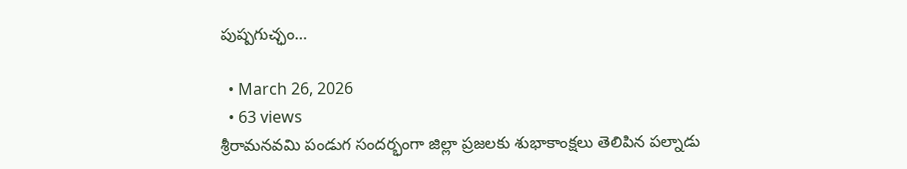పుష్పగుచ్ఛం…

  • March 26, 2026
  • 63 views
శ్రీరామనవమి పండుగ సందర్భంగా జిల్లా ప్రజలకు శుభాకాంక్షలు తెలిపిన పల్నాడు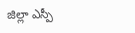జిల్లా ఎస్పీ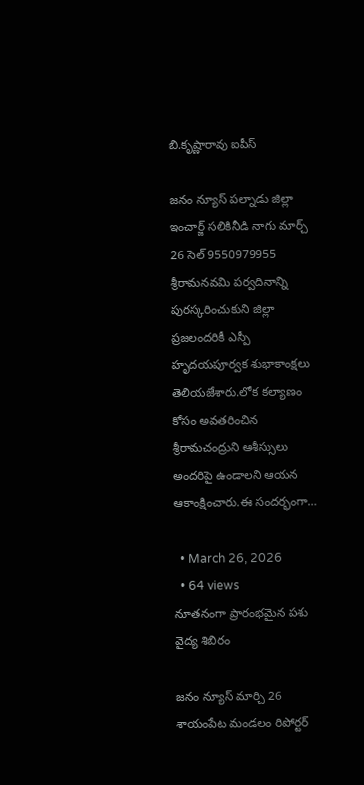బి.కృష్ణారావు ఐపీస్

జనం న్యూస్ పల్నాడు జిల్లా ఇంచార్జ్ సలికినీడి నాగు మార్చ్ 26 సెల్ 9550979955 శ్రీరామనవమి పర్వదినాన్ని పురస్కరించుకుని జిల్లా ప్రజలందరికీ ఎస్పీ హృదయపూర్వక శుభాకాంక్షలు తెలియజేశారు.లోక కల్యాణం కోసం అవతరించిన శ్రీరామచంద్రుని ఆశీస్సులు అందరిపై ఉండాలని ఆయన ఆకాంక్షించారు.ఈ సందర్భంగా…

  • March 26, 2026
  • 64 views
నూతనంగా ప్రారంభమైన పశు వైద్య శిబిరం

జనం న్యూస్ మార్చి 26 శాయంపేట మండలం రిపోర్టర్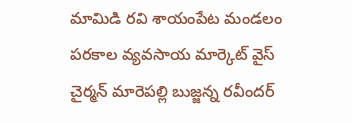మామిడి రవి శాయంపేట మండలం పరకాల వ్యవసాయ మార్కెట్ వైస్ చైర్మన్ మారెపల్లి బుజ్జన్న రవీందర్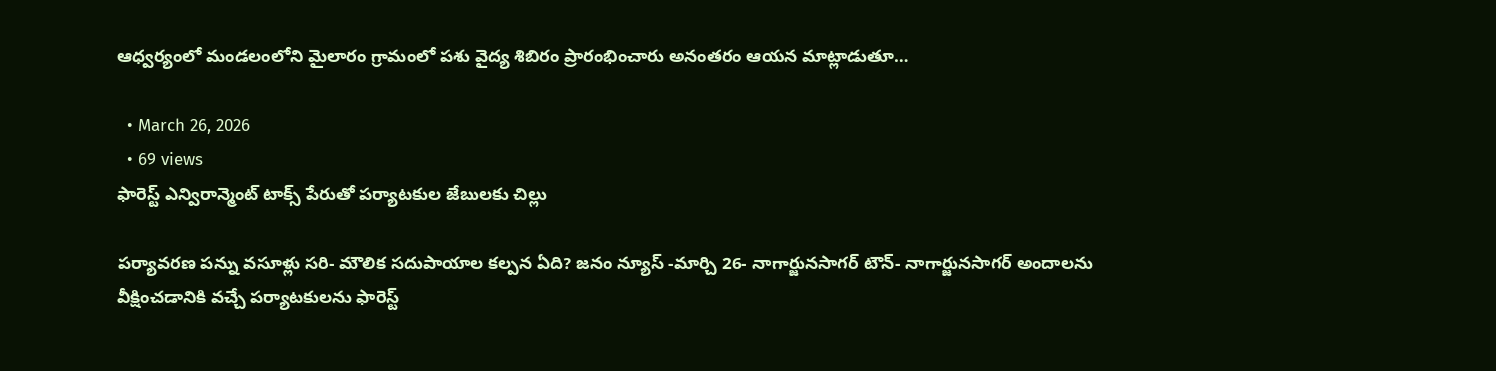ఆధ్వర్యంలో మండలంలోని మైలారం గ్రామంలో పశు వైద్య శిబిరం ప్రారంభించారు అనంతరం ఆయన మాట్లాడుతూ…

  • March 26, 2026
  • 69 views
ఫారెస్ట్ ఎన్విరాన్మెంట్ టాక్స్ పేరుతో పర్యాటకుల జేబులకు చిల్లు

పర్యావరణ పన్ను వసూళ్లు సరి- మౌలిక సదుపాయాల కల్పన ఏది? జనం న్యూస్ -మార్చి 26- నాగార్జునసాగర్ టౌన్- నాగార్జునసాగర్ అందాలను వీక్షించడానికి వచ్చే పర్యాటకులను ఫారెస్ట్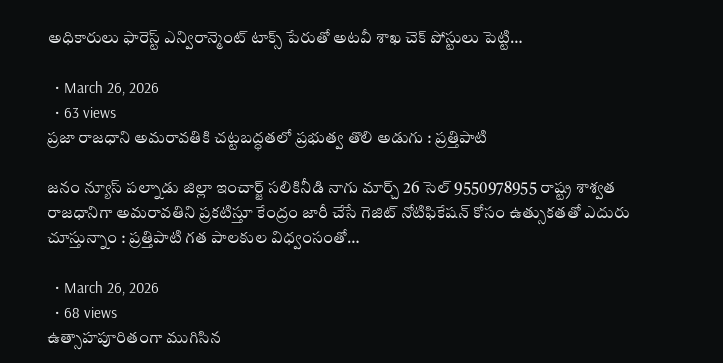అధికారులు ఫారెస్ట్ ఎన్విరాన్మెంట్ టాక్స్ పేరుతో అటవీ శాఖ చెక్ పోస్టులు పెట్టి…

  • March 26, 2026
  • 63 views
ప్రజా రాజధాని అమరావతికి చట్టబద్ధతలో ప్రభుత్వ తొలి అడుగు : ప్రత్తిపాటి

జనం న్యూస్ పల్నాడు జిల్లా ఇంచార్జ్ సలికినీడి నాగు మార్చ్ 26 సెల్ 9550978955 రాష్ట్ర శాశ్వత రాజధానిగా అమరావతిని ప్రకటిస్తూ కేంద్రం జారీ చేసే గెజిట్ నోటిఫికేషన్ కోసం ఉత్సుకతతో ఎదురు చూస్తున్నాం : ప్రత్తిపాటి గత పాలకుల విధ్వంసంతో…

  • March 26, 2026
  • 68 views
ఉత్సాహపూరితంగా ముగిసిన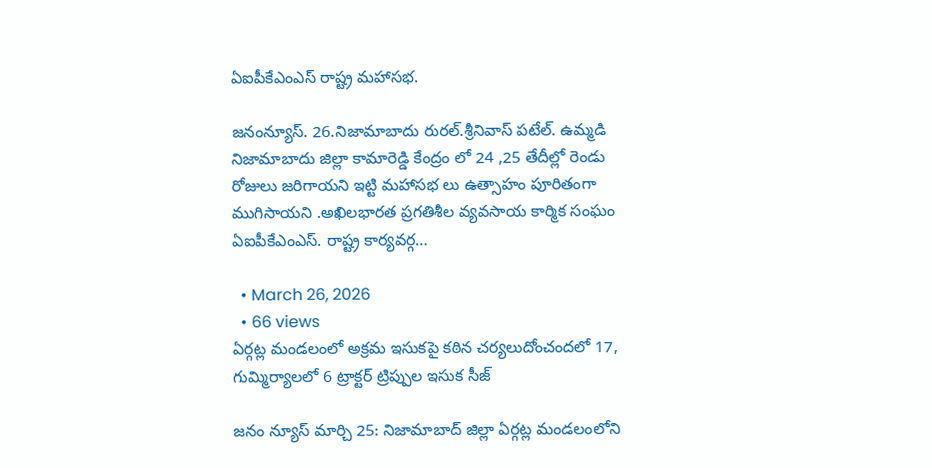ఏఐపీకేఎంఎస్ రాష్ట్ర మహాసభ.

జనంన్యూస్. 26.నిజామాబాదు రురల్.శ్రీనివాస్ పటేల్. ఉమ్మడి నిజామాబాదు జిల్లా కామారెడ్డి కేంద్రం లో 24 ,25 తేదీల్లో రెండు రోజులు జరిగాయని ఇట్టి మహాసభ లు ఉత్సాహం పూరితంగా ముగిసాయని .అఖిలభారత ప్రగతిశీల వ్యవసాయ కార్మిక సంఘం ఏఐపీకేఎంఎస్. రాష్ట్ర కార్యవర్గ…

  • March 26, 2026
  • 66 views
ఏర్గట్ల మండలంలో అక్రమ ఇసుకపై కఠిన చర్యలుదోంచందలో 17, గుమ్మిర్యాలలో 6 ట్రాక్టర్ ట్రిప్పుల ఇసుక సీజ్

జనం న్యూస్ మార్చి 25: నిజామాబాద్ జిల్లా ఏర్గట్ల మండలంలోని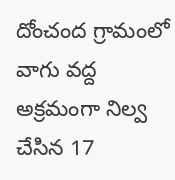దోంచంద గ్రామంలో వాగు వద్ద అక్రమంగా నిల్వ చేసిన 17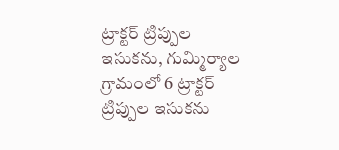ట్రాక్టర్ ట్రిప్పుల ఇసుకను, గుమ్మిర్యాల గ్రామంలో 6 ట్రాక్టర్ ట్రిప్పుల ఇసుకను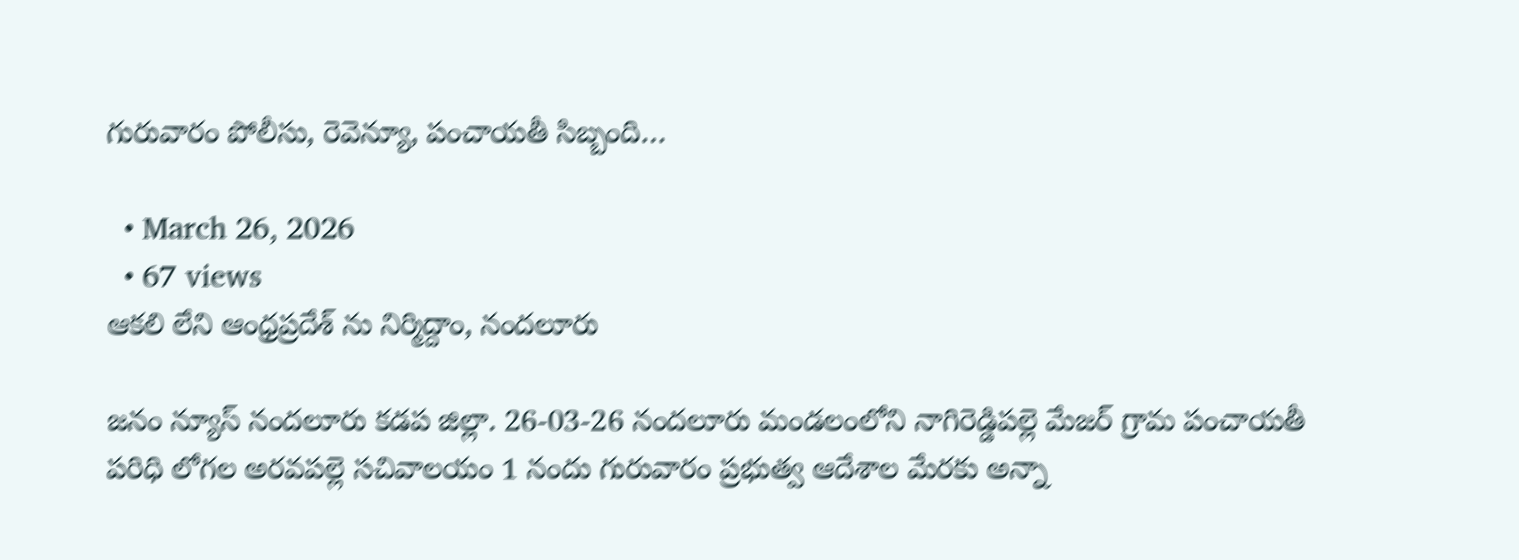గురువారం పోలీసు, రెవెన్యూ, పంచాయతీ సిబ్బంది…

  • March 26, 2026
  • 67 views
ఆకలి లేని ఆంధ్రప్రదేశ్ ను నిర్మిద్దాం, నందలూరు

జనం న్యూస్ నందలూరు కడప జిల్లా. 26-03-26 నందలూరు మండలంలోని నాగిరెడ్డిపల్లె మేజర్ గ్రామ పంచాయతీ పరిధి లోగల అరవపల్లె సచివాలయం 1 నందు గురువారం ప్రభుత్వ ఆదేశాల మేరకు అన్నా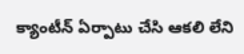క్యాంటీన్ ఏర్పాటు చేసి ఆకలి లేని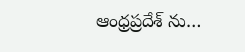ఆంధ్రప్రదేశ్ ను…